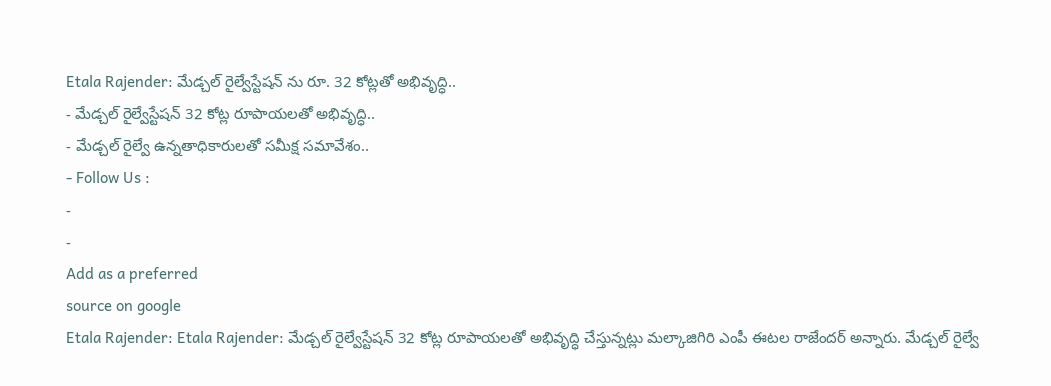Etala Rajender: మేడ్చల్ రైల్వేస్టేషన్ ను రూ. 32 కోట్లతో అభివృద్ధి..
- మేడ్చల్ రైల్వేస్టేషన్ 32 కోట్ల రూపాయలతో అభివృద్ధి..
- మేడ్చల్ రైల్వే ఉన్నతాధికారులతో సమీక్ష సమావేశం..
- Follow Us :
-
-
Add as a preferred
source on google
Etala Rajender: Etala Rajender: మేడ్చల్ రైల్వేస్టేషన్ 32 కోట్ల రూపాయలతో అభివృద్ధి చేస్తున్నట్లు మల్కాజిగిరి ఎంపీ ఈటల రాజేందర్ అన్నారు. మేడ్చల్ రైల్వే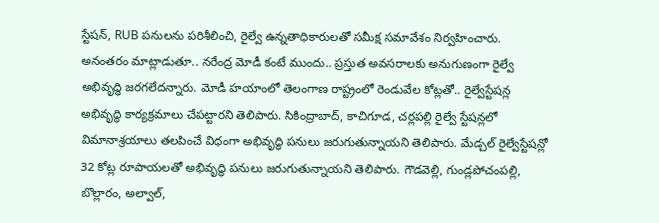స్టేషన్, RUB పనులను పరిశీలించి, రైల్వే ఉన్నతాధికారులతో సమీక్ష సమావేశం నిర్వహించారు. అనంతరం మాట్లాడుతూ.. నరేంద్ర మోడీ కంటే ముందు.. ప్రస్తుత అవసరాలకు అనుగుణంగా రైల్వే అభివృద్ధి జరగలేదన్నారు. మోడీ హయాంలో తెలంగాణ రాష్ట్రంలో రెండువేల కోట్లతో.. రైల్వేస్టేషన్ల అభివృద్ధి కార్యక్రమాలు చేపట్టారని తెలిపారు. సికింద్రాబాద్, కాచిగూడ, చర్లపల్లి రైల్వే స్టేషన్లలో విమానాశ్రయాలు తలపించే విధంగా అభివృద్ధి పనులు జరుగుతున్నాయని తెలిపారు. మేడ్చల్ రైల్వేస్టేషన్లో 32 కోట్ల రూపాయలతో అభివృద్ధి పనులు జరుగుతున్నాయని తెలిపారు. గౌడవెల్లి, గుండ్లపోచంపల్లి, బొల్లారం, అల్వాల్,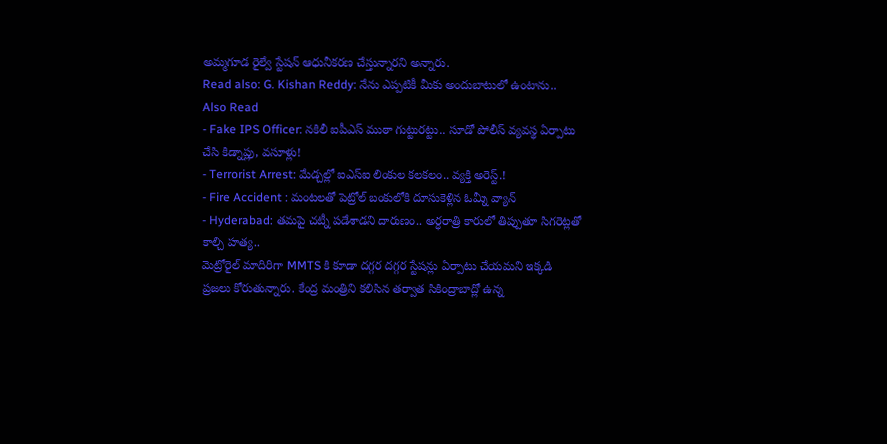అమ్మగూడ రైల్వే స్టేషన్ ఆధునీకరణ చేస్తున్నారని అన్నారు.
Read also: G. Kishan Reddy: నేను ఎప్పటికీ మీకు అందుబాటులో ఉంటాను..
Also Read
- Fake IPS Officer: నకిలీ ఐపీఎస్ ముఠా గుట్టురట్టు.. సూడో పోలీస్ వ్యవస్థ ఏర్పాటు చేసి కిడ్నాప్లు, వసూళ్లు!
- Terrorist Arrest: మేడ్చల్లో ఐఎస్ఐ లింకుల కలకలం.. వ్యక్తి అరెస్ట్.!
- Fire Accident : మంటలతో పెట్రోల్ బంకులోకి దూసుకెళ్లిన ఓమ్నీ వ్యాన్
- Hyderabad: తమపై చట్నీ పడేశాడని దారుణం.. అర్ధరాత్రి కారులో తిప్పుతూ సిగరెట్లతో కాల్చి హత్య..
మెట్రోరైల్ మాదిరిగా MMTS కి కూడా దగ్గర దగ్గర స్టేషన్లు ఏర్పాటు చేయమని ఇక్కడి ప్రజలు కోరుతున్నారు. కేంద్ర మంత్రిని కలిసిన తర్వాత సికింద్రాబాద్లో ఉన్న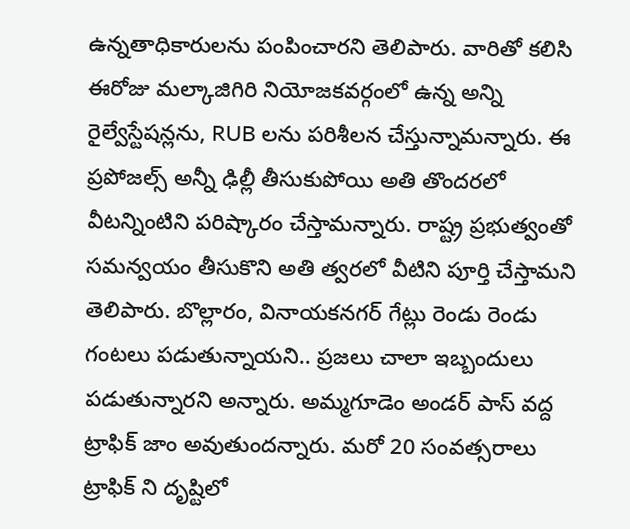ఉన్నతాధికారులను పంపించారని తెలిపారు. వారితో కలిసి ఈరోజు మల్కాజిగిరి నియోజకవర్గంలో ఉన్న అన్ని రైల్వేస్టేషన్లను, RUB లను పరిశీలన చేస్తున్నామన్నారు. ఈ ప్రపోజల్స్ అన్నీ ఢిల్లీ తీసుకుపోయి అతి తొందరలో వీటన్నింటిని పరిష్కారం చేస్తామన్నారు. రాష్ట్ర ప్రభుత్వంతో సమన్వయం తీసుకొని అతి త్వరలో వీటిని పూర్తి చేస్తామని తెలిపారు. బొల్లారం, వినాయకనగర్ గేట్లు రెండు రెండు గంటలు పడుతున్నాయని.. ప్రజలు చాలా ఇబ్బందులు పడుతున్నారని అన్నారు. అమ్మగూడెం అండర్ పాస్ వద్ద ట్రాఫిక్ జాం అవుతుందన్నారు. మరో 20 సంవత్సరాలు ట్రాఫిక్ ని దృష్టిలో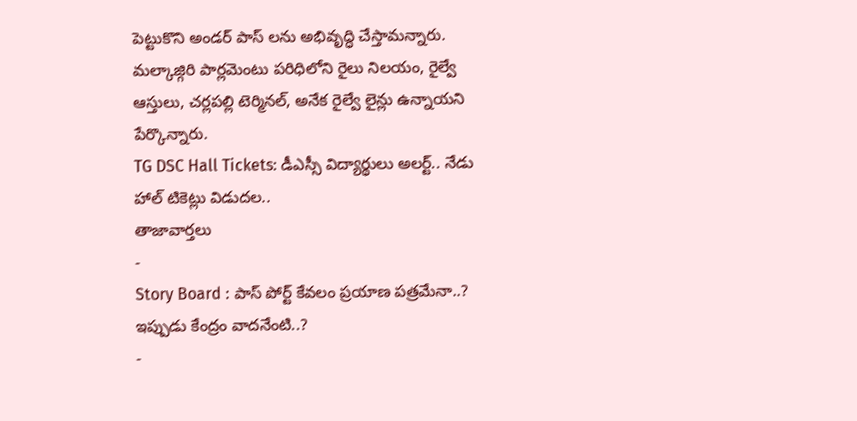పెట్టుకొని అండర్ పాస్ లను అభివృద్ధి చేస్తామన్నారు. మల్కాజ్గిరి పార్లమెంటు పరిధిలోని రైలు నిలయం, రైల్వే ఆస్తులు, చర్లపల్లి టెర్మినల్, అనేక రైల్వే లైన్లు ఉన్నాయని పేర్కొన్నారు.
TG DSC Hall Tickets: డీఎస్సీ విద్యార్థులు అలర్ట్.. నేడు హాల్ టికెట్లు విడుదల..
తాజావార్తలు
-
Story Board : పాస్ పోర్ట్ కేవలం ప్రయాణ పత్రమేనా..? ఇప్పుడు కేంద్రం వాదనేంటి..?
-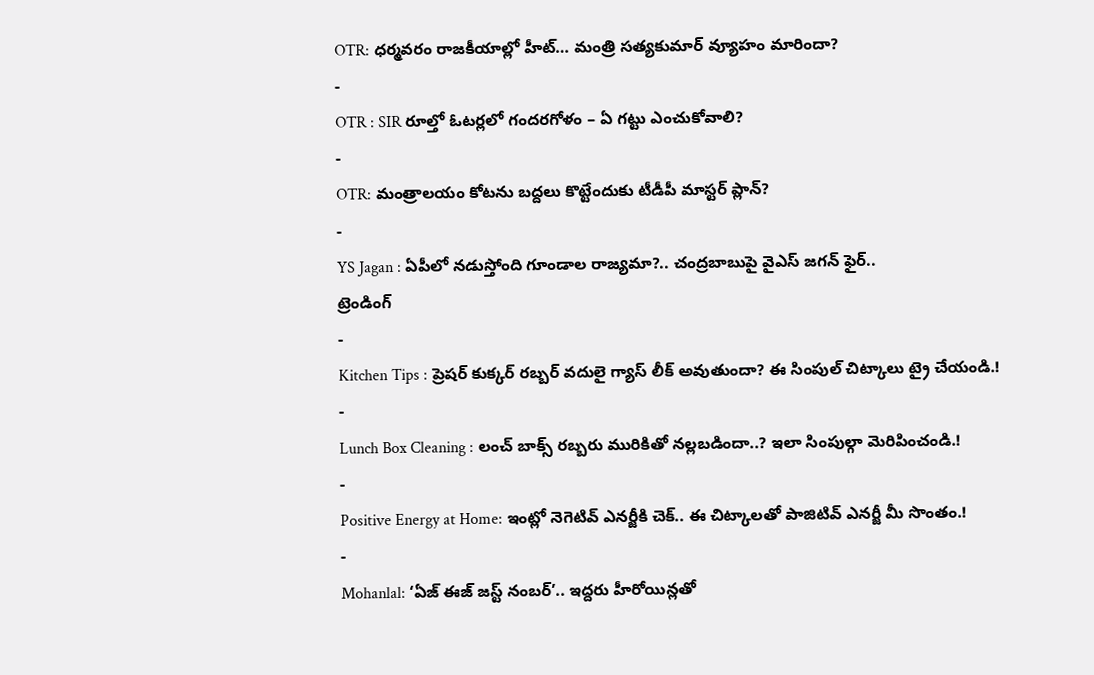OTR: ధర్మవరం రాజకీయాల్లో హీట్… మంత్రి సత్యకుమార్ వ్యూహం మారిందా?
-
OTR : SIR రూల్తో ఓటర్లలో గందరగోళం – ఏ గట్టు ఎంచుకోవాలి?
-
OTR: మంత్రాలయం కోటను బద్దలు కొట్టేందుకు టీడీపీ మాస్టర్ ప్లాన్?
-
YS Jagan : ఏపీలో నడుస్తోంది గూండాల రాజ్యమా?.. చంద్రబాబుపై వైఎస్ జగన్ ఫైర్..
ట్రెండింగ్
-
Kitchen Tips : ప్రెషర్ కుక్కర్ రబ్బర్ వదులై గ్యాస్ లీక్ అవుతుందా? ఈ సింపుల్ చిట్కాలు ట్రై చేయండి.!
-
Lunch Box Cleaning : లంచ్ బాక్స్ రబ్బరు మురికితో నల్లబడిందా..? ఇలా సింపుల్గా మెరిపించండి.!
-
Positive Energy at Home: ఇంట్లో నెగెటివ్ ఎనర్జీకి చెక్.. ఈ చిట్కాలతో పాజిటివ్ ఎనర్జీ మీ సొంతం.!
-
Mohanlal: ‘ఏజ్ ఈజ్ జస్ట్ నంబర్’.. ఇద్దరు హీరోయిన్లతో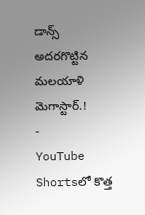డాన్స్ అదరగొట్టిన మలయాళి మెగాస్టార్.!
-
YouTube Shortsలో కొత్త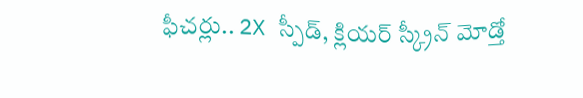ఫీచర్లు.. 2X స్పీడ్, క్లియర్ స్క్రీన్ మోడ్తో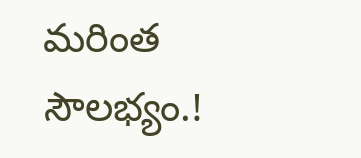మరింత సౌలభ్యం.!